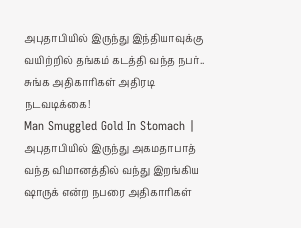அபுதாபியில் இருந்து இந்தியாவுக்கு வயிற்றில் தங்கம் கடத்தி வந்த நபர்.. சுங்க அதிகாரிகள் அதிரடி நடவடிக்கை!
Man Smuggled Gold In Stomach | அபுதாபியில் இருந்து அகமதாபாத் வந்த விமானத்தில் வந்து இறங்கிய ஷாருக் என்ற நபரை அதிகாரிகள்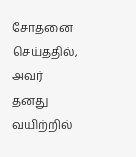சோதனை செய்ததில், அவர் தனது வயிற்றில்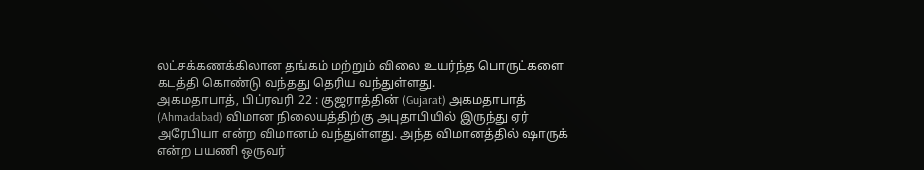லட்சக்கணக்கிலான தங்கம் மற்றும் விலை உயர்ந்த பொருட்களை கடத்தி கொண்டு வந்தது தெரிய வந்துள்ளது.
அகமதாபாத், பிப்ரவரி 22 : குஜராத்தின் (Gujarat) அகமதாபாத் (Ahmadabad) விமான நிலையத்திற்கு அபுதாபியில் இருந்து ஏர் அரேபியா என்ற விமானம் வந்துள்ளது. அந்த விமானத்தில் ஷாருக் என்ற பயணி ஒருவர்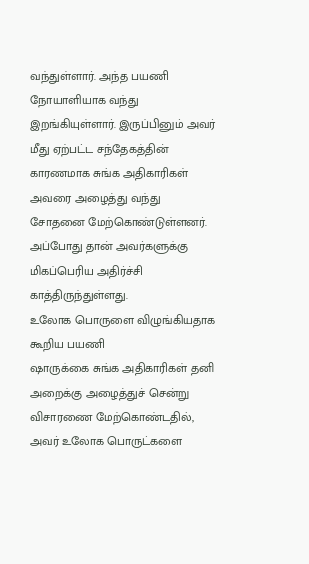வந்துள்ளார். அந்த பயணி நோயாளியாக வந்து இறங்கியுள்ளார். இருப்பினும் அவர் மீது ஏற்பட்ட சந்தேகத்தின் காரணமாக சுங்க அதிகாரிகள் அவரை அழைத்து வந்து சோதனை மேற்கொண்டுள்ளனர். அப்போது தான் அவர்களுக்கு மிகப்பெரிய அதிர்ச்சி காத்திருந்துள்ளது.
உலோக பொருளை விழுங்கியதாக கூறிய பயணி
ஷாருக்கை சுங்க அதிகாரிகள் தனி அறைக்கு அழைத்துச் சென்று விசாரணை மேற்கொண்டதில், அவர் உலோக பொருட்களை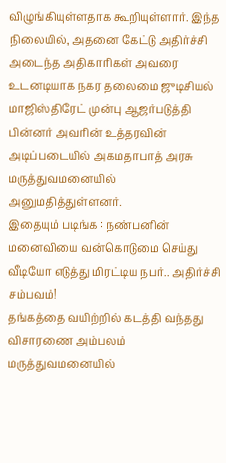விழுங்கியுள்ளதாக கூறியுள்ளார். இந்த நிலையில், அதனை கேட்டு அதிர்ச்சி அடைந்த அதிகாரிகள் அவரை உடனடியாக நகர தலைமை ஜுடிசியல் மாஜிஸ்திரேட் முன்பு ஆஜர்படுத்தி பின்னர் அவரின் உத்தரவின் அடிப்படையில் அகமதாபாத் அரசு மருத்துவமனையில் அனுமதித்துள்ளனர்.
இதையும் படிங்க : நண்பனின் மனைவியை வன்கொடுமை செய்து வீடியோ எடுத்து மிரட்டிய நபர்.. அதிர்ச்சி சம்பவம்!
தங்கத்தை வயிற்றில் கடத்தி வந்தது விசாரணை அம்பலம்
மருத்துவமனையில்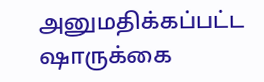அனுமதிக்கப்பட்ட ஷாருக்கை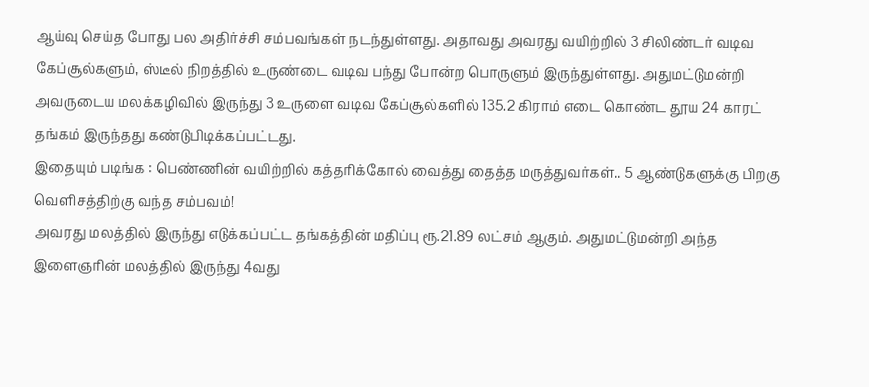ஆய்வு செய்த போது பல அதிர்ச்சி சம்பவங்கள் நடந்துள்ளது. அதாவது அவரது வயிற்றில் 3 சிலிண்டர் வடிவ கேப்சூல்களும், ஸ்டீல் நிறத்தில் உருண்டை வடிவ பந்து போன்ற பொருளும் இருந்துள்ளது. அதுமட்டுமன்றி அவருடைய மலக்கழிவில் இருந்து 3 உருளை வடிவ கேப்சூல்களில் 135.2 கிராம் எடை கொண்ட தூய 24 காரட் தங்கம் இருந்தது கண்டுபிடிக்கப்பட்டது.
இதையும் படிங்க : பெண்ணின் வயிற்றில் கத்தரிக்கோல் வைத்து தைத்த மருத்துவர்கள்.. 5 ஆண்டுகளுக்கு பிறகு வெளிசத்திற்கு வந்த சம்பவம்!
அவரது மலத்தில் இருந்து எடுக்கப்பட்ட தங்கத்தின் மதிப்பு ரூ.21.89 லட்சம் ஆகும். அதுமட்டுமன்றி அந்த இளைஞரின் மலத்தில் இருந்து 4வது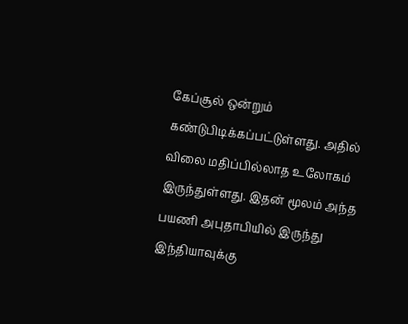கேப்சூல் ஒன்றும் கண்டுபிடிக்கப்பட்டுள்ளது. அதில் விலை மதிப்பில்லாத உலோகம் இருந்துள்ளது. இதன் மூலம் அந்த பயணி அபுதாபியில் இருந்து இந்தியாவுக்கு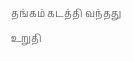தங்கம் கடத்தி வந்தது உறுதி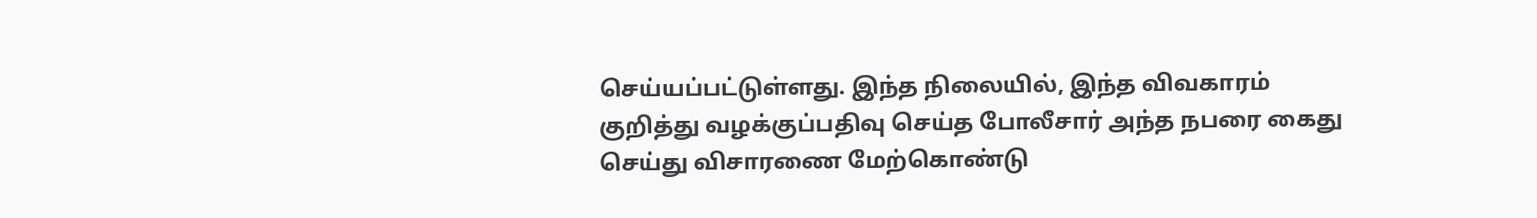செய்யப்பட்டுள்ளது. இந்த நிலையில், இந்த விவகாரம் குறித்து வழக்குப்பதிவு செய்த போலீசார் அந்த நபரை கைது செய்து விசாரணை மேற்கொண்டு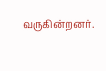வருகின்றனர்.